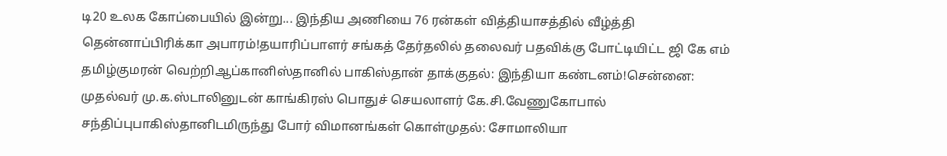டி20 உலக கோப்பையில் இன்று... இந்திய அணியை 76 ரன்கள் வித்தியாசத்தில் வீழ்த்தி தென்னாப்பிரிக்கா அபாரம்!தயாரிப்பாளர் சங்கத் தேர்தலில் தலைவர் பதவிக்கு போட்டியிட்ட ஜி கே எம் தமிழ்குமரன் வெற்றிஆப்கானிஸ்தானில் பாகிஸ்தான் தாக்குதல்: இந்தியா கண்டனம்!சென்னை: முதல்வர் மு.க.ஸ்டாலினுடன் காங்கிரஸ் பொதுச் செயலாளர் கே.சி.வேணுகோபால் சந்திப்புபாகிஸ்தானிடமிருந்து போர் விமானங்கள் கொள்முதல்: சோமாலியா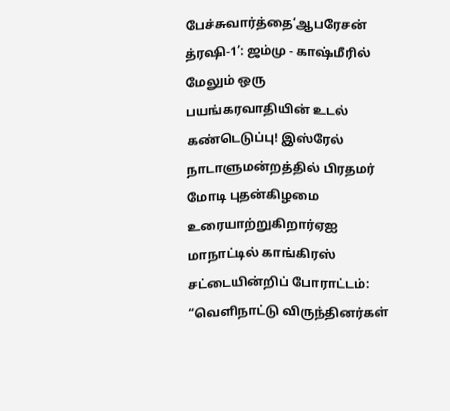பேச்சுவார்த்தை‘ஆபரேசன் த்ரஷி-1’: ஜம்மு - காஷ்மீரில் மேலும் ஒரு பயங்கரவாதியின் உடல் கண்டெடுப்பு! இஸ்ரேல் நாடாளுமன்றத்தில் பிரதமர் மோடி புதன்கிழமை உரையாற்றுகிறார்ஏஐ மாநாட்டில் காங்கிரஸ் சட்டையின்றிப் போராட்டம்: “வெளிநாட்டு விருந்தினர்கள்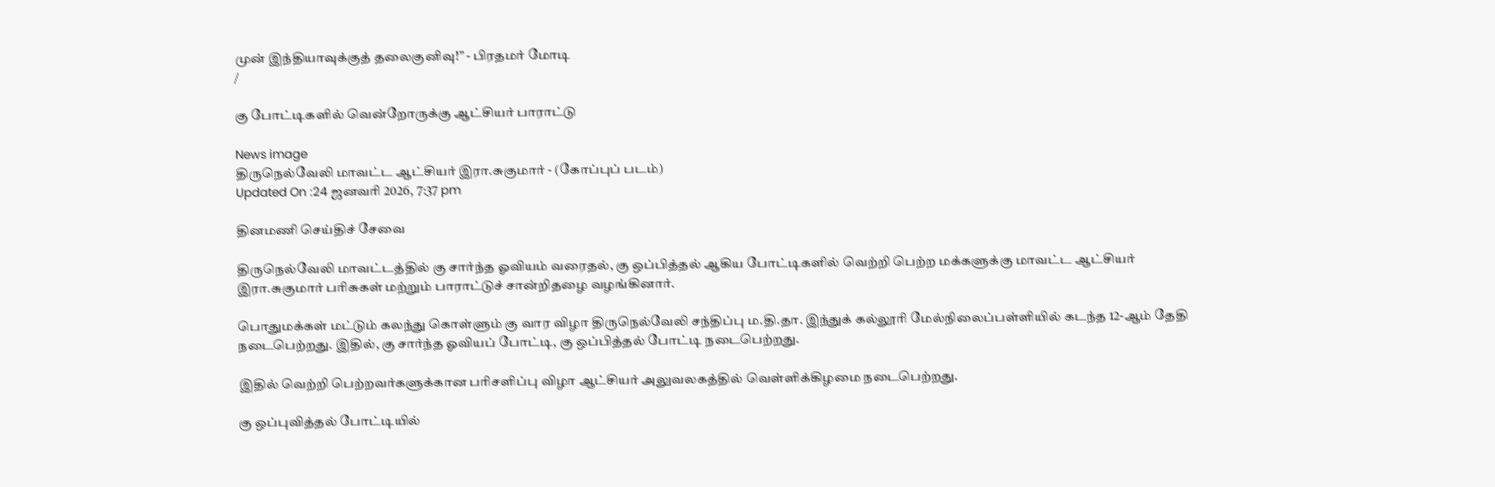முன் இந்தியாவுக்குத் தலைகுனிவு!” - பிரதமர் மோடி
/

கு போட்டிகளில் வென்றோருக்கு ஆட்சியர் பாராட்டு

News image
திருநெல்வேலி மாவட்ட ஆட்சியர் இரா.சுகுமார் - (கோப்புப் படம்)
Updated On :24 ஜனவரி 2026, 7:37 pm

தினமணி செய்திச் சேவை

திருநெல்வேலி மாவட்டத்தில் கு சார்ந்த ஓவியம் வரைதல், கு ஒப்பித்தல் ஆகிய போட்டிகளில் வெற்றி பெற்ற மக்களுக்கு மாவட்ட ஆட்சியர் இரா.சுகுமார் பரிசுகள் மற்றும் பாராட்டுச் சான்றிதழை வழங்கினார்.

பொதுமக்கள் மட்டும் கலந்து கொள்ளும் கு வார விழா திருநெல்வேலி சந்திப்பு ம.தி.தா. இந்துக் கல்லூரி மேல்நிலைப்பள்ளியில் கடந்த 12-ஆம் தேதி நடைபெற்றது. இதில், கு சார்ந்த ஓவியப் போட்டி, கு ஒப்பித்தல் போட்டி நடைபெற்றது.

இதில் வெற்றி பெற்றவர்களுக்கான பரிசளிப்பு விழா ஆட்சியர் அலுவலகத்தில் வெள்ளிக்கிழமை நடைபெற்றது.

கு ஒப்புவித்தல் போட்டியில்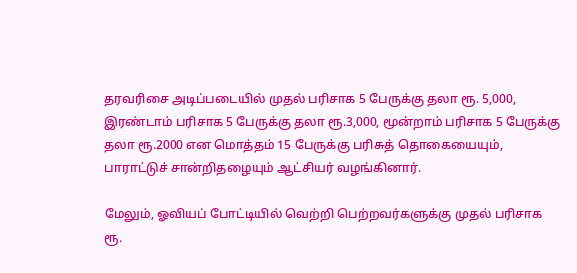தரவரிசை அடிப்படையில் முதல் பரிசாக 5 பேருக்கு தலா ரூ. 5,000, இரண்டாம் பரிசாக 5 பேருக்கு தலா ரூ.3,000, மூன்றாம் பரிசாக 5 பேருக்கு தலா ரூ.2000 என மொத்தம் 15 பேருக்கு பரிசுத் தொகையையும், பாராட்டுச் சான்றிதழையும் ஆட்சியர் வழங்கினார்.

மேலும், ஓவியப் போட்டியில் வெற்றி பெற்றவர்களுக்கு முதல் பரிசாக ரூ.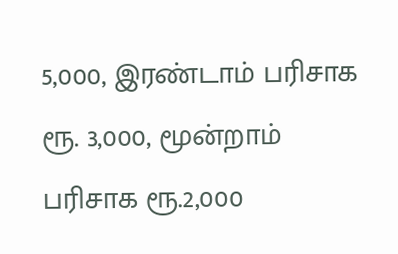5,000, இரண்டாம் பரிசாக ரூ. 3,000, மூன்றாம் பரிசாக ரூ.2,000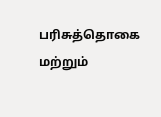பரிசுத்தொகை மற்றும்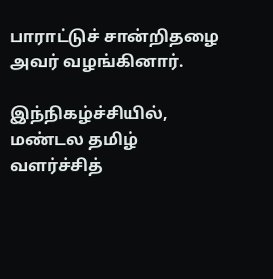பாராட்டுச் சான்றிதழை அவர் வழங்கினார்.

இந்நிகழ்ச்சியில், மண்டல தமிழ் வளர்ச்சித்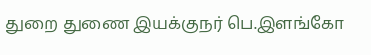துறை துணை இயக்குநர் பெ.இளங்கோ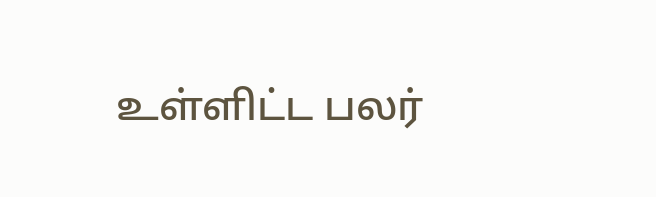உள்ளிட்ட பலர்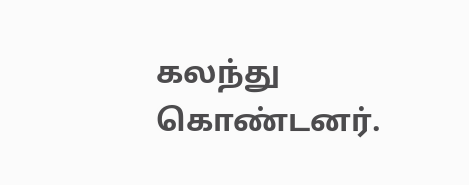கலந்து கொண்டனர்.